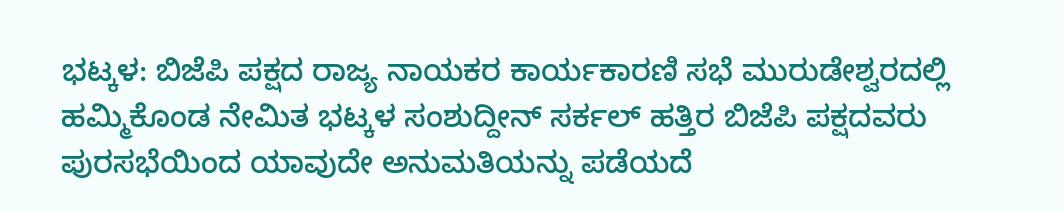ಭಟ್ಕಳ: ಬಿಜೆಪಿ ಪಕ್ಷದ ರಾಜ್ಯ ನಾಯಕರ ಕಾರ್ಯಕಾರಣಿ ಸಭೆ ಮುರುಡೇಶ್ವರದಲ್ಲಿ ಹಮ್ಮಿಕೊಂಡ ನೇಮಿತ ಭಟ್ಕಳ ಸಂಶುದ್ದೀನ್ ಸರ್ಕಲ್ ಹತ್ತಿರ ಬಿಜೆಪಿ ಪಕ್ಷದವರು ಪುರಸಭೆಯಿಂದ ಯಾವುದೇ ಅನುಮತಿಯನ್ನು ಪಡೆಯದೆ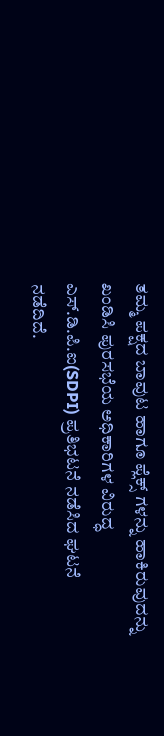ತಮ್ಮ ಪಕ್ಷದ ಬಾವುಟ ಹಾಗೂ ಪ್ಲೆಕ್ಸ್ ಗಳನ್ನು ಹಾಕಿರುವುದನ್ನು ಖಂಡಿಸಿ ಪುರಸಭೆಯ ಅಧಿಕಾರಿಗಳ ವಿರುದ್ಧ ಎಸ್.ಡಿ.ಪಿ.ಐ(SDPI) ಪ್ರತಿಭಟನೆ ನಡೆಸಿದ ಘಟನೆ ನಡೆದಿದೆ.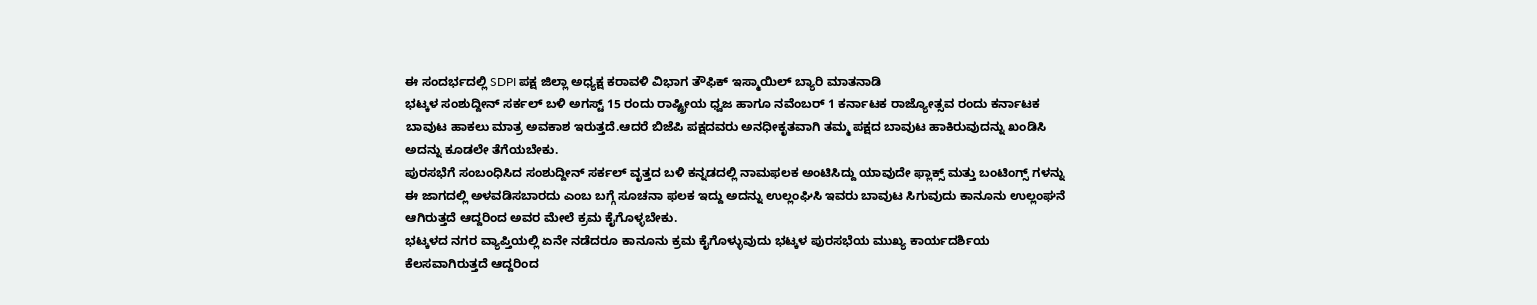ಈ ಸಂದರ್ಭದಲ್ಲಿ SDPI ಪಕ್ಷ ಜಿಲ್ಲಾ ಅಧ್ಯಕ್ಷ ಕರಾವಳಿ ವಿಭಾಗ ತೌಫಿಕ್ ಇಸ್ಮಾಯಿಲ್ ಬ್ಯಾರಿ ಮಾತನಾಡಿ
ಭಟ್ಕಳ ಸಂಶುದ್ದೀನ್ ಸರ್ಕಲ್ ಬಳಿ ಅಗಸ್ಟ್ 15 ರಂದು ರಾಷ್ಟ್ರೀಯ ಧ್ವಜ ಹಾಗೂ ನವೆಂಬರ್ 1 ಕರ್ನಾಟಕ ರಾಜ್ಯೋತ್ಸವ ರಂದು ಕರ್ನಾಟಕ ಬಾವುಟ ಹಾಕಲು ಮಾತ್ರ ಅವಕಾಶ ಇರುತ್ತದೆ.ಆದರೆ ಬಿಜೆಪಿ ಪಕ್ಷದವರು ಅನಧೀಕೃತವಾಗಿ ತಮ್ಮ ಪಕ್ಷದ ಬಾವುಟ ಹಾಕಿರುವುದನ್ನು ಖಂಡಿಸಿ ಅದನ್ನು ಕೂಡಲೇ ತೆಗೆಯಬೇಕು.
ಪುರಸಭೆಗೆ ಸಂಬಂಧಿಸಿದ ಸಂಶುದ್ದೀನ್ ಸರ್ಕಲ್ ವೃತ್ತದ ಬಳಿ ಕನ್ನಡದಲ್ಲಿ ನಾಮಫಲಕ ಅಂಟಿಸಿದ್ದು ಯಾವುದೇ ಫ್ಲಾಕ್ಸ್ ಮತ್ತು ಬಂಟಿಂಗ್ಸ್ ಗಳನ್ನು ಈ ಜಾಗದಲ್ಲಿ ಅಳವಡಿಸಬಾರದು ಎಂಬ ಬಗ್ಗೆ ಸೂಚನಾ ಫಲಕ ಇದ್ದು ಅದನ್ನು ಉಲ್ಲಂಘಿಸಿ ಇವರು ಬಾವುಟ ಸಿಗುವುದು ಕಾನೂನು ಉಲ್ಲಂಘನೆ ಆಗಿರುತ್ತದೆ ಆದ್ದರಿಂದ ಅವರ ಮೇಲೆ ಕ್ರಮ ಕೈಗೊಳ್ಳಬೇಕು.
ಭಟ್ಕಳದ ನಗರ ವ್ಯಾಪ್ತಿಯಲ್ಲಿ ಏನೇ ನಡೆದರೂ ಕಾನೂನು ಕ್ರಮ ಕೈಗೊಳ್ಳುವುದು ಭಟ್ಕಳ ಪುರಸಭೆಯ ಮುಖ್ಯ ಕಾರ್ಯದರ್ಶಿಯ ಕೆಲಸವಾಗಿರುತ್ತದೆ ಆದ್ದರಿಂದ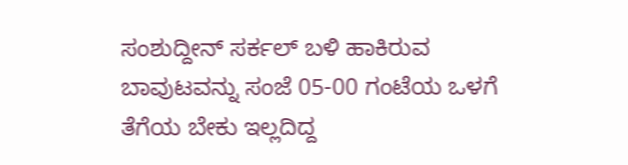ಸಂಶುದ್ದೀನ್ ಸರ್ಕಲ್ ಬಳಿ ಹಾಕಿರುವ ಬಾವುಟವನ್ನು ಸಂಜೆ 05-00 ಗಂಟೆಯ ಒಳಗೆ ತೆಗೆಯ ಬೇಕು ಇಲ್ಲದಿದ್ದ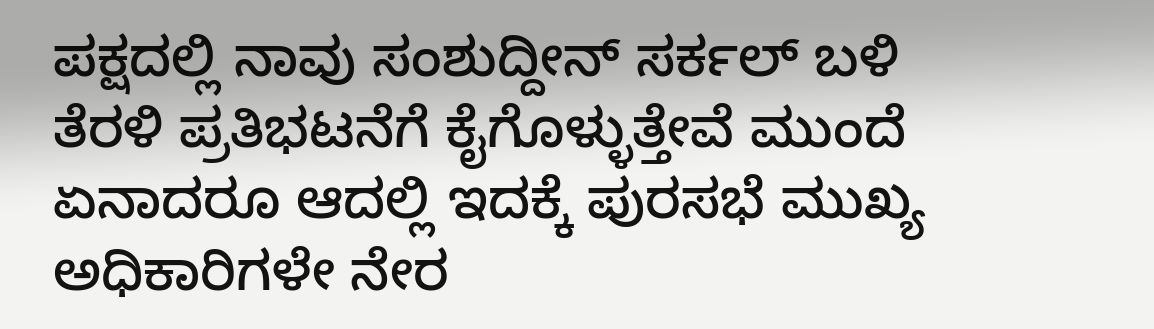ಪಕ್ಷದಲ್ಲಿ ನಾವು ಸಂಶುದ್ದೀನ್ ಸರ್ಕಲ್ ಬಳಿ ತೆರಳಿ ಪ್ರತಿಭಟನೆಗೆ ಕೈಗೊಳ್ಳುತ್ತೇವೆ ಮುಂದೆ ಏನಾದರೂ ಆದಲ್ಲಿ ಇದಕ್ಕೆ ಪುರಸಭೆ ಮುಖ್ಯ ಅಧಿಕಾರಿಗಳೇ ನೇರ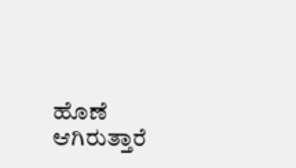ಹೊಣೆ ಆಗಿರುತ್ತಾರೆ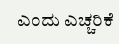ಎಂದು ಎಚ್ಚರಿಕೆ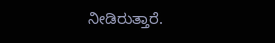ನೀಡಿರುತ್ತಾರೆ.